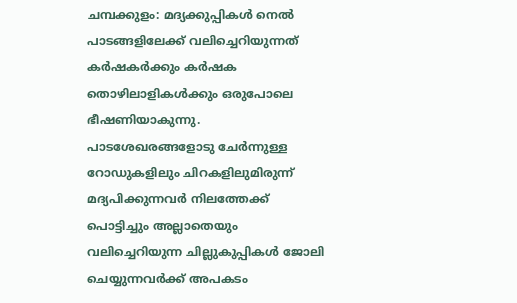ചമ്പക്കുളം: മദ്യക്കുപ്പികൾ നെൽ പാടങ്ങളിലേക്ക് വലിച്ചെറിയുന്നത് കർഷകർക്കും കർഷക തൊഴിലാളികൾക്കും ഒരുപോലെ ഭീഷണിയാകുന്നു.
പാടശേഖരങ്ങളോടു ചേർന്നുള്ള റോഡുകളിലും ചിറകളിലുമിരുന്ന് മദ്യപിക്കുന്നവർ നിലത്തേക്ക് പൊട്ടിച്ചും അല്ലാതെയും വലിച്ചെറിയുന്ന ചില്ലുകുപ്പികൾ ജോലി ചെയ്യുന്നവർക്ക് അപകടം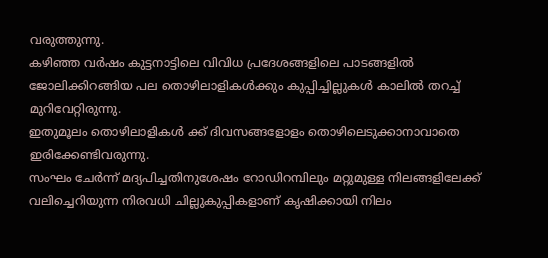വരുത്തുന്നു.
കഴിഞ്ഞ വർഷം കുട്ടനാട്ടിലെ വിവിധ പ്രദേശങ്ങളിലെ പാടങ്ങളിൽ ജോലിക്കിറങ്ങിയ പല തൊഴിലാളികൾക്കും കുപ്പിച്ചില്ലുകൾ കാലിൽ തറച്ച് മുറിവേറ്റിരുന്നു.
ഇതുമൂലം തൊഴിലാളികൾ ക്ക് ദിവസങ്ങളോളം തൊഴിലെടുക്കാനാവാതെ ഇരിക്കേണ്ടിവരുന്നു.
സംഘം ചേർന്ന് മദ്യപിച്ചതിനുശേഷം റോഡിറമ്പിലും മറ്റുമുള്ള നിലങ്ങളിലേക്ക് വലിച്ചെറിയുന്ന നിരവധി ചില്ലുകുപ്പികളാണ് കൃഷിക്കായി നിലം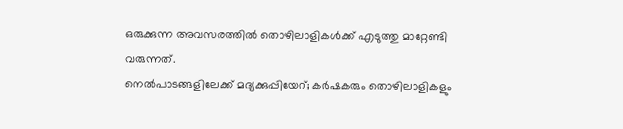ഒരുക്കുന്ന അവസരത്തിൽ തൊഴിലാളികൾക്ക് എടുത്തു മാറ്റേണ്ടി വരുന്നത്.
നെൽപാടങ്ങളിലേക്ക് മദ്യക്കുപ്പിയേറ്; കർഷകരും തൊഴിലാളികളും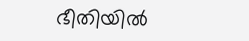ഭീതിയിൽ